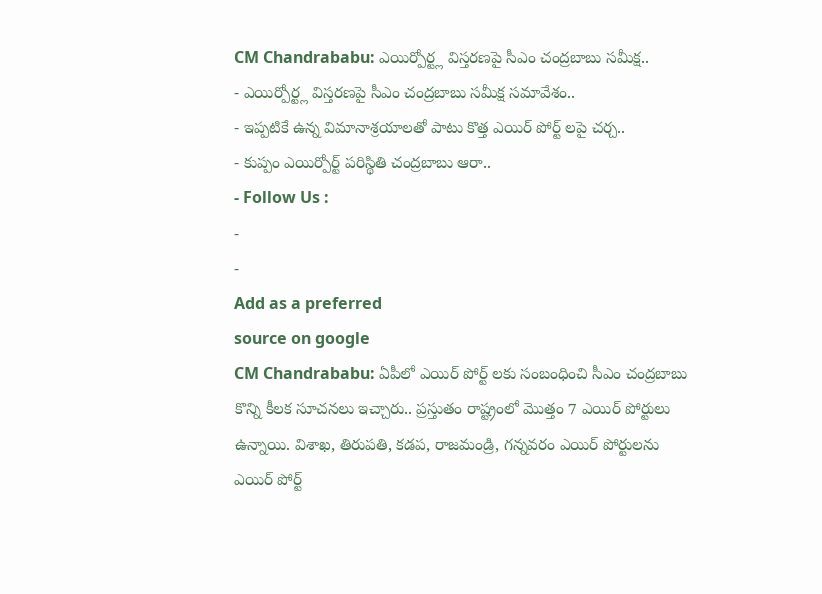CM Chandrababu: ఎయిర్పోర్ట్ల విస్తరణపై సీఎం చంద్రబాబు సమీక్ష..
- ఎయిర్పోర్ట్ల విస్తరణపై సీఎం చంద్రబాబు సమీక్ష సమావేశం..
- ఇప్పటికే ఉన్న విమానాశ్రయాలతో పాటు కొత్త ఎయిర్ పోర్ట్ లపై చర్చ..
- కుప్పం ఎయిర్పోర్ట్ పరిస్థితి చంద్రబాబు ఆరా..
- Follow Us :
-
-
Add as a preferred
source on google
CM Chandrababu: ఏపీలో ఎయిర్ పోర్ట్ లకు సంబంధించి సీఎం చంద్రబాబు కొన్ని కీలక సూచనలు ఇచ్చారు.. ప్రస్తుతం రాష్ట్రంలో మొత్తం 7 ఎయిర్ పోర్టులు ఉన్నాయి. విశాఖ, తిరుపతి, కడప, రాజమండ్రి, గన్నవరం ఎయిర్ పోర్టులను ఎయిర్ పోర్ట్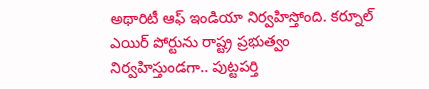అథారిటీ ఆఫ్ ఇండియా నిర్వహిస్తోంది. కర్నూల్ ఎయిర్ పోర్టును రాష్ట్ర ప్రభుత్వం నిర్వహిస్తుండగా.. పుట్టపర్తి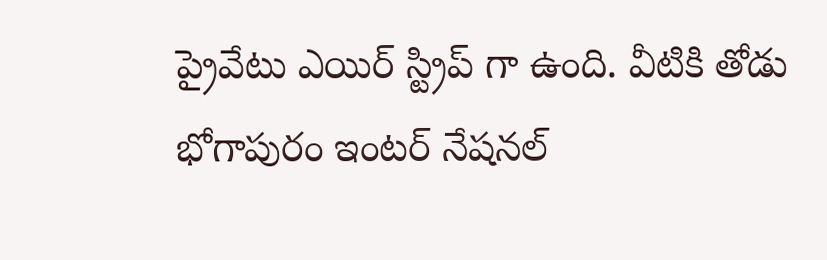ప్రైవేటు ఎయిర్ స్ట్రిప్ గా ఉంది. వీటికి తోడు భోగాపురం ఇంటర్ నేషనల్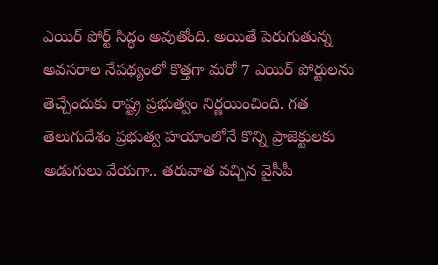ఎయిర్ పోర్ట్ సిద్ధం అవుతోంది. అయితే పెరుగుతున్న అవసరాల నేపథ్యంలో కొత్తగా మరో 7 ఎయిర్ పోర్టులను తెచ్చేందుకు రాష్ట్ర ప్రభుత్వం నిర్ణయించింది. గత తెలుగుదేశం ప్రభుత్వ హయాంలోనే కొన్ని ప్రాజెక్టులకు అడుగులు వేయగా.. తరువాత వచ్చిన వైసీపీ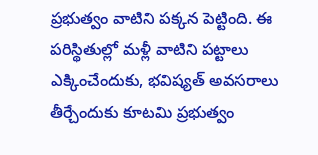ప్రభుత్వం వాటిని పక్కన పెట్టింది. ఈ పరిస్థితుల్లో మళ్లీ వాటిని పట్టాలు ఎక్కించేందుకు, భవిష్యత్ అవసరాలు తీర్చేందుకు కూటమి ప్రభుత్వం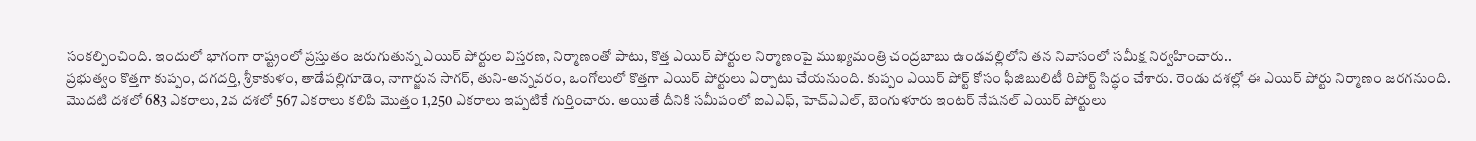సంకల్పించింది. ఇందులో భాగంగా రాష్ట్రంలో ప్రస్తుతం జరుగుతున్న ఎయిర్ పోర్టుల విస్తరణ, నిర్మాణంతో పాటు, కొత్త ఎయిర్ పోర్టుల నిర్మాణంపై ముఖ్యమంత్రి చంద్రబాబు ఉండవల్లిలోని తన నివాసంలో సమీక్ష నిర్వహించారు..
ప్రభుత్వం కొత్తగా కుప్పం, దగదర్తి, శ్రీకాకుళం, తాడేపల్లిగూడెం, నాగార్జున సాగర్, తుని-అన్నవరం, ఒంగోలులో కొత్తగా ఎయిర్ పోర్టులు ఏర్పాటు చేయనుంది. కుప్పం ఎయిర్ పోర్ట్ కోసం ఫీజిబులిటీ రిపోర్ట్ సిద్ధం చేశారు. రెండు దశల్లో ఈ ఎయిర్ పోర్టు నిర్మాణం జరగనుంది. మొదటి దశలో 683 ఎకరాలు, 2వ దశలో 567 ఎకరాలు కలిపి మొత్తం 1,250 ఎకరాలు ఇప్పటికే గుర్తించారు. అయితే దీనికి సమీపంలో ఐఎఎఫ్, హెచ్ఎఎల్, బెంగుళూరు ఇంటర్ నేషనల్ ఎయిర్ పోర్టులు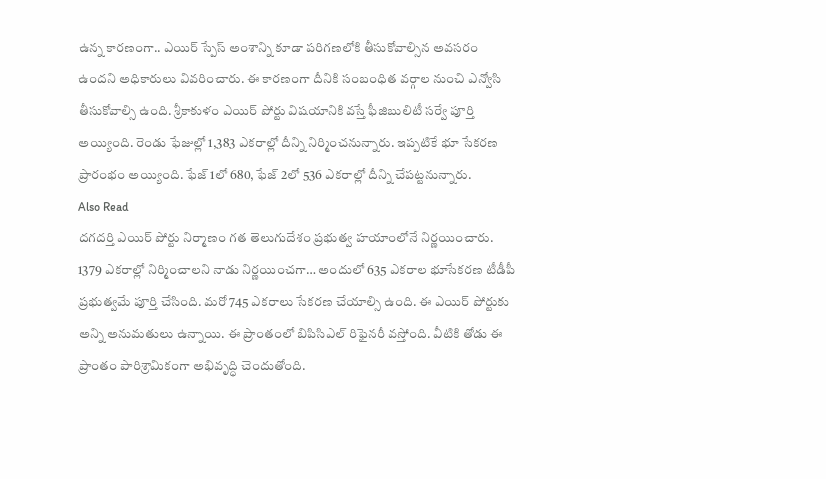ఉన్న కారణంగా.. ఎయిర్ స్పేస్ అంశాన్ని కూడా పరిగణలోకి తీసుకోవాల్సిన అవసరం ఉందని అధికారులు వివరించారు. ఈ కారణంగా దీనికి సంబంధిత వర్గాల నుంచి ఎన్వోసి తీసుకోవాల్సి ఉంది. శ్రీకాకుళం ఎయిర్ పోర్టు విషయానికి వస్తే ఫీజిబులిటీ సర్వే పూర్తి అయ్యింది. రెండు ఫేజుల్లో 1,383 ఎకరాల్లో దీన్ని నిర్మించనున్నారు. ఇప్పటికే భూ సేకరణ ప్రారంభం అయ్యింది. ఫేజ్ 1లో 680, ఫేజ్ 2లో 536 ఎకరాల్లో దీన్ని చేపట్టనున్నారు.
Also Read
దగదర్తి ఎయిర్ పోర్టు నిర్మాణం గత తెలుగుదేశం ప్రభుత్వ హయాంలోనే నిర్ణయించారు. 1379 ఎకరాల్లో నిర్మించాలని నాడు నిర్ణయించగా… అందులో 635 ఎకరాల భూసేకరణ టీడీపీ ప్రభుత్వమే పూర్తి చేసింది. మరో 745 ఎకరాలు సేకరణ చేయాల్సి ఉంది. ఈ ఎయిర్ పోర్టుకు అన్ని అనుమతులు ఉన్నాయి. ఈ ప్రాంతంలో బిపిసిఎల్ రిఫైనరీ వస్తోంది. వీటికి తోడు ఈ ప్రాంతం పారిశ్రామికంగా అభివృద్ధి చెందుతోంది.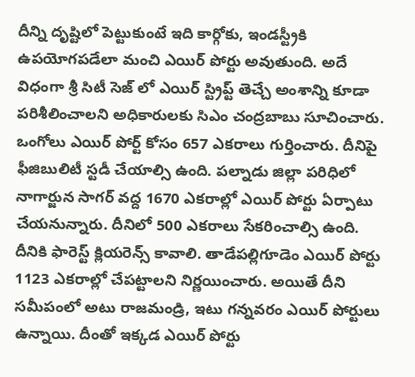దీన్ని దృష్టిలో పెట్టుకుంటే ఇది కార్గోకు, ఇండస్ట్రీకి ఉపయోగపడేలా మంచి ఎయిర్ పోర్టు అవుతుంది. అదే విధంగా శ్రీ సిటీ సెజ్ లో ఎయిర్ స్ట్రిప్ట్ తెచ్చే అంశాన్ని కూడా పరిశీలించాలని అధికారులకు సిఎం చంద్రబాబు సూచించారు. ఒంగోలు ఎయిర్ పోర్ట్ కోసం 657 ఎకరాలు గుర్తించారు. దీనిపై ఫీజిబులిటీ స్టడీ చేయాల్సి ఉంది. పల్నాడు జిల్లా పరిధిలో నాగార్జున సాగర్ వద్ద 1670 ఎకరాల్లో ఎయిర్ పోర్టు ఏర్పాటు చేయనున్నారు. దీనిలో 500 ఎకరాలు సేకరించాల్సి ఉంది. దీనికి ఫారెస్ట్ క్లియరెన్స్ కావాలి. తాడేపల్లిగూడెం ఎయిర్ పోర్టు 1123 ఎకరాల్లో చేపట్టాలని నిర్ణయించారు. అయితే దీని సమీపంలో అటు రాజమండ్రి, ఇటు గన్నవరం ఎయిర్ పోర్టులు ఉన్నాయి. దీంతో ఇక్కడ ఎయిర్ పోర్టు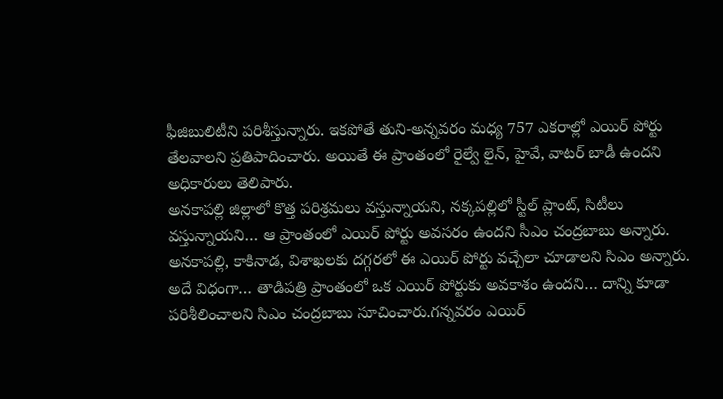ఫీజిబులిటీని పరిశీస్తున్నారు. ఇకపోతే తుని-అన్నవరం మధ్య 757 ఎకరాల్లో ఎయిర్ పోర్టు తేలవాలని ప్రతిపాదించారు. అయితే ఈ ప్రాంతంలో రైల్వే లైన్, హైవే, వాటర్ బాడీ ఉందని అధికారులు తెలిపారు.
అనకాపల్లి జిల్లాలో కొత్త పరిశ్రమలు వస్తున్నాయని, నక్కపల్లిలో స్టీల్ ప్లాంట్, సిటీలు వస్తున్నాయని… ఆ ప్రాంతంలో ఎయిర్ పోర్టు అవసరం ఉందని సీఎం చంద్రబాబు అన్నారు. అనకాపల్లి, కాకినాడ, విశాఖలకు దగ్గరలో ఈ ఎయిర్ పోర్టు వచ్చేలా చూడాలని సిఎం అన్నారు. అదే విధంగా… తాడిపత్రి ప్రాంతంలో ఒక ఎయిర్ పోర్టుకు అవకాశం ఉందని… దాన్ని కూడా పరిశీలించాలని సిఎం చంద్రబాబు సూచించారు.గన్నవరం ఎయిర్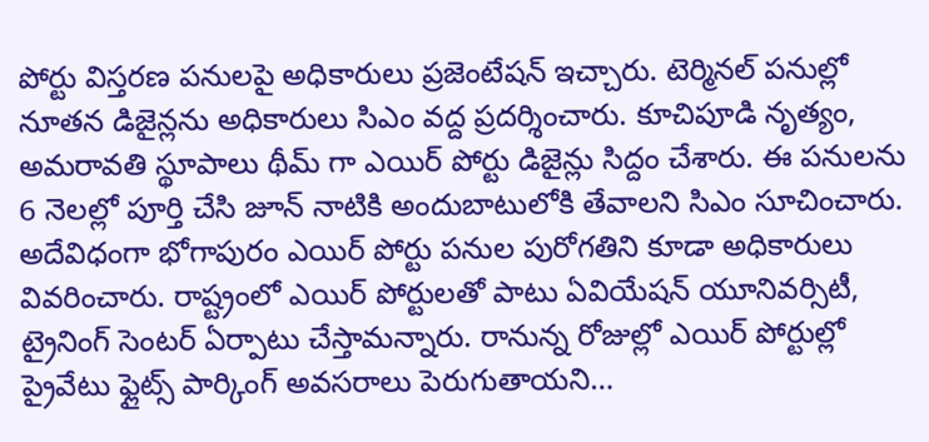పోర్టు విస్తరణ పనులపై అధికారులు ప్రజెంటేషన్ ఇచ్చారు. టెర్మినల్ పనుల్లో నూతన డిజైన్లను అధికారులు సిఎం వద్ద ప్రదర్శించారు. కూచిపూడి నృత్యం, అమరావతి స్థూపాలు థీమ్ గా ఎయిర్ పోర్టు డిజైన్లు సిద్దం చేశారు. ఈ పనులను 6 నెలల్లో పూర్తి చేసి జూన్ నాటికి అందుబాటులోకి తేవాలని సిఎం సూచించారు. అదేవిధంగా భోగాపురం ఎయిర్ పోర్టు పనుల పురోగతిని కూడా అధికారులు వివరించారు. రాష్ట్రంలో ఎయిర్ పోర్టులతో పాటు ఏవియేషన్ యూనివర్సిటీ, ట్రైనింగ్ సెంటర్ ఏర్పాటు చేస్తామన్నారు. రానున్న రోజుల్లో ఎయిర్ పోర్టుల్లో ప్రైవేటు ఫ్లైట్స్ పార్కింగ్ అవసరాలు పెరుగుతాయని…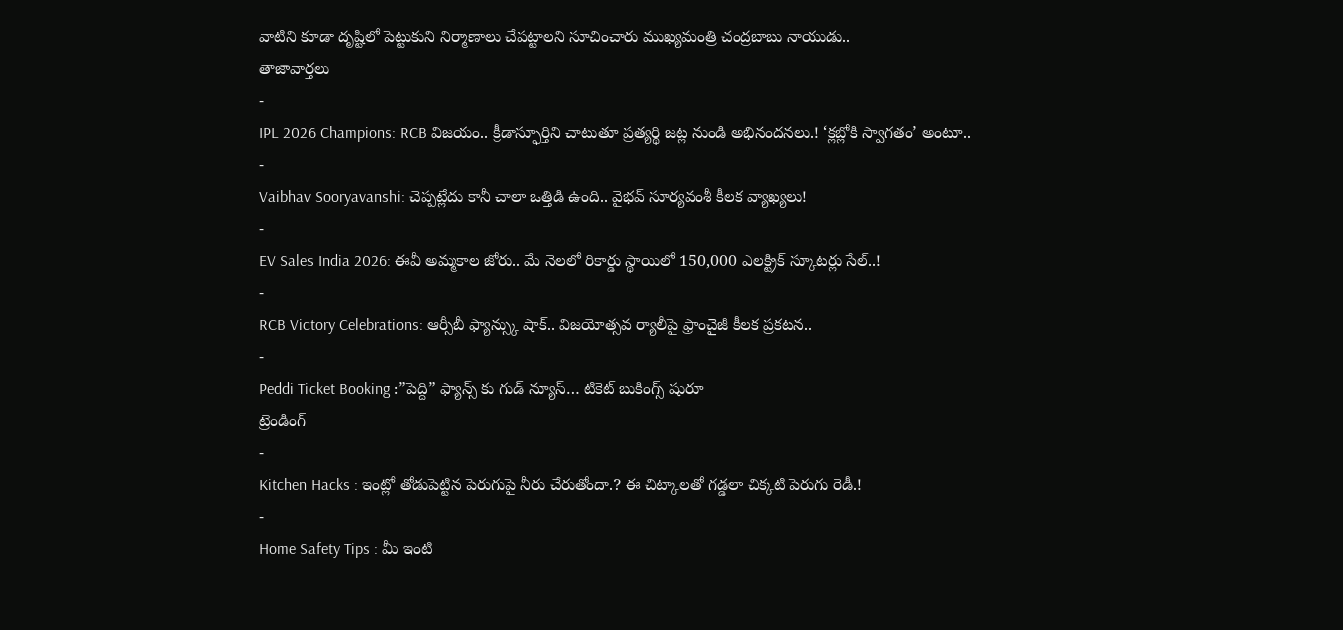వాటిని కూడా దృష్టిలో పెట్టుకుని నిర్మాణాలు చేపట్టాలని సూచించారు ముఖ్యమంత్రి చంద్రబాబు నాయుడు..
తాజావార్తలు
-
IPL 2026 Champions: RCB విజయం.. క్రీడాస్ఫూర్తిని చాటుతూ ప్రత్యర్థి జట్ల నుండి అభినందనలు.! ‘క్లబ్లోకి స్వాగతం’ అంటూ..
-
Vaibhav Sooryavanshi: చెప్పట్లేదు కానీ చాలా ఒత్తిడి ఉంది.. వైభవ్ సూర్యవంశీ కీలక వ్యాఖ్యలు!
-
EV Sales India 2026: ఈవీ అమ్మకాల జోరు.. మే నెలలో రికార్డు స్థాయిలో 150,000 ఎలక్ట్రిక్ స్కూటర్లు సేల్..!
-
RCB Victory Celebrations: ఆర్సీబీ ఫ్యాన్స్కు షాక్.. విజయోత్సవ ర్యాలీపై ఫ్రాంచైజీ కీలక ప్రకటన..
-
Peddi Ticket Booking :”పెద్ది” ఫ్యాన్స్ కు గుడ్ న్యూస్… టికెట్ బుకింగ్స్ షురూ
ట్రెండింగ్
-
Kitchen Hacks : ఇంట్లో తోడుపెట్టిన పెరుగుపై నీరు చేరుతోందా.? ఈ చిట్కాలతో గడ్డలా చిక్కటి పెరుగు రెడీ.!
-
Home Safety Tips : మీ ఇంటి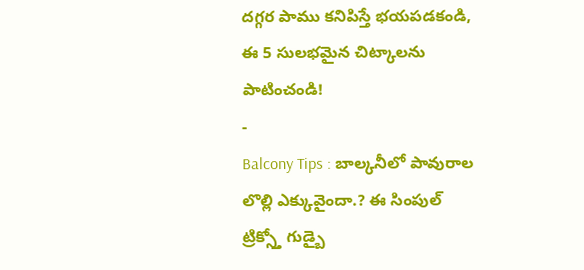దగ్గర పాము కనిపిస్తే భయపడకండి, ఈ 5 సులభమైన చిట్కాలను పాటించండి!
-
Balcony Tips : బాల్కనీలో పావురాల లొల్లి ఎక్కువైందా.? ఈ సింపుల్ ట్రిక్స్తో గుడ్బై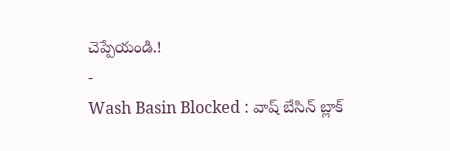చెప్పేయండి.!
-
Wash Basin Blocked : వాష్ బేసిన్ బ్లాక్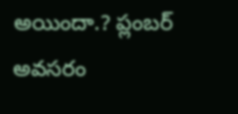అయిందా.? ప్లంబర్ అవసరం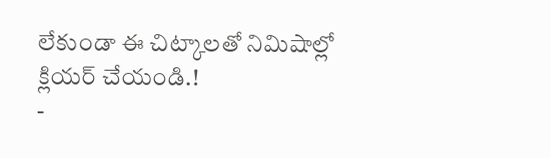లేకుండా ఈ చిట్కాలతో నిమిషాల్లో క్లియర్ చేయండి.!
-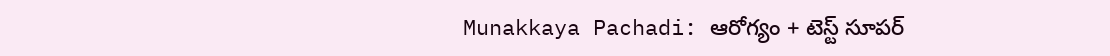Munakkaya Pachadi: ఆరోగ్యం + టెస్ట్ సూపర్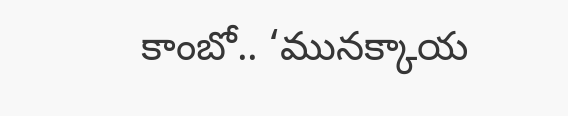కాంబో.. ‘మునక్కాయ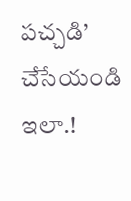పచ్చడి’ చేసేయండి ఇలా.!